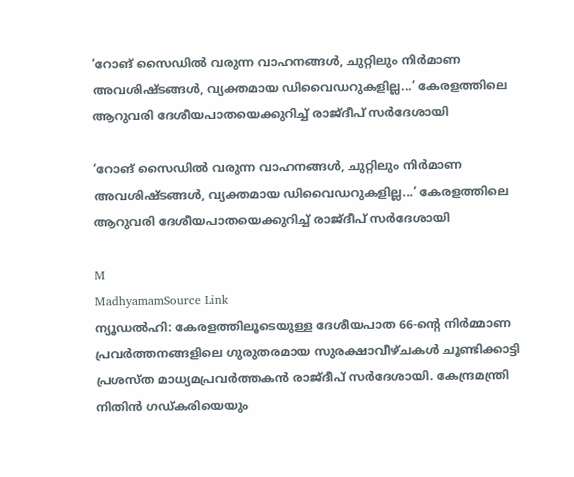‘റോങ് സൈഡിൽ വരുന്ന വാഹനങ്ങൾ, ചുറ്റിലും നിർമാണ അവശിഷ്ടങ്ങൾ, വ്യക്തമായ ഡിവൈഡറുകളില്ല...’ കേരളത്തിലെ ആറുവരി ദേശീയപാതയെക്കുറിച്ച് രാജ്ദീപ് സർദേശായി

‘റോങ് സൈഡിൽ വരുന്ന വാഹനങ്ങൾ, ചുറ്റിലും നിർമാണ അവശിഷ്ടങ്ങൾ, വ്യക്തമായ ഡിവൈഡറുകളില്ല...’ കേരളത്തിലെ ആറുവരി ദേശീയപാതയെക്കുറിച്ച് രാജ്ദീപ് സർദേശായി

M
MadhyamamSource Link
ന്യൂഡൽഹി: കേരളത്തിലൂടെയുള്ള ദേശീയപാത 66-ന്റെ നിർമ്മാണ പ്രവർത്തനങ്ങളിലെ ഗുരുതരമായ സുരക്ഷാവീഴ്ചകൾ ചൂണ്ടിക്കാട്ടി പ്രശസ്ത മാധ്യമപ്രവർത്തകൻ രാജ്ദീപ് സർദേശായി. കേന്ദ്രമന്ത്രി നിതിൻ ഗഡ്കരിയെയും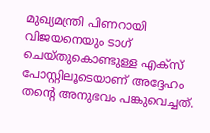മുഖ്യമന്ത്രി പിണറായി വിജയനെയും ടാഗ് ചെയ്തുകൊണ്ടുള്ള എക്സ് പോസ്റ്റിലൂടെയാണ് അദ്ദേഹം തന്റെ അനുഭവം പങ്കുവെച്ചത്.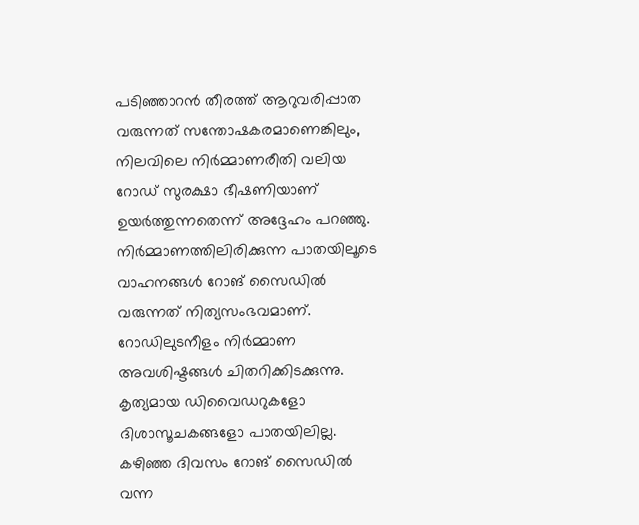പടിഞ്ഞാറൻ തീരത്ത് ആറുവരിപ്പാത വരുന്നത് സന്തോഷകരമാണെങ്കിലും, നിലവിലെ നിർമ്മാണരീതി വലിയ റോഡ് സുരക്ഷാ ഭീഷണിയാണ് ഉയർത്തുന്നതെന്ന് അദ്ദേഹം പറഞ്ഞു. നിർമ്മാണത്തിലിരിക്കുന്ന പാതയിലൂടെ വാഹനങ്ങൾ റോങ് സൈഡിൽ വരുന്നത് നിത്യസംഭവമാണ്. റോഡിലുടനീളം നിർമ്മാണ അവശിഷ്ടങ്ങൾ ചിതറിക്കിടക്കുന്നു. കൃത്യമായ ഡിവൈഡറുകളോ ദിശാസൂചകങ്ങളോ പാതയിലില്ല. കഴിഞ്ഞ ദിവസം റോങ് സൈഡിൽ വന്ന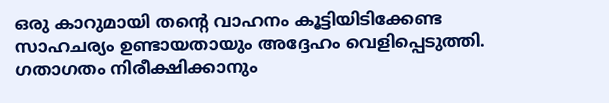ഒരു കാറുമായി തന്റെ വാഹനം കൂട്ടിയിടിക്കേണ്ട സാഹചര്യം ഉണ്ടായതായും അദ്ദേഹം വെളിപ്പെടുത്തി. ഗതാഗതം നിരീക്ഷിക്കാനും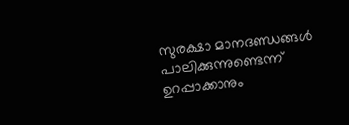സുരക്ഷാ മാനദണ്ഡങ്ങൾ പാലിക്കുന്നുണ്ടെന്ന് ഉറപ്പാക്കാനും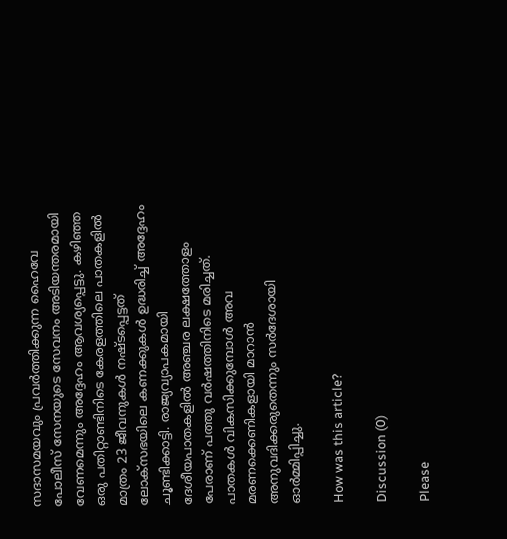സദാസമയവും പ്രവർത്തിക്കുന്ന ഹൈവേ പോലീസ് സേനയുടെ സേവനം അടിയന്തരമായി വേണമെന്നും അദ്ദേഹം ആവശ്യപ്പെട്ടു. കഴിഞ്ഞ ഒരു പതിറ്റാണ്ടിനിടെ കേരളത്തിലെ പാതകളിൽ മാത്രം 23 ജീവനുകൾ നഷ്ടപ്പെട്ടത് ലോക്സഭയിലെ കണക്കുകൾ ഉദ്ധരിച്ച് അദ്ദേഹം ചൂണ്ടിക്കാട്ടി. രാജ്യവ്യാപകമായി ദേശീയപാതകളിൽ അഞ്ചര ലക്ഷത്തോളം പേരാണ് പത്തു വർഷത്തിനിടെ മരിച്ചത്. പാതകൾ വികസിക്കുമ്പോൾ അവ മരണക്കെണികളായി മാറാൻ അനുവദിക്കരുതെന്നും സർദേശായി ഓർമ്മിപ്പിച്ചു.

How was this article?

Discussion (0)

Please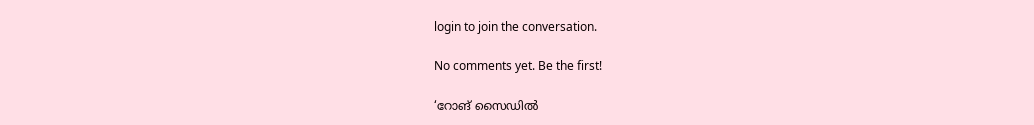login to join the conversation.

No comments yet. Be the first!

‘റോങ് സൈഡിൽ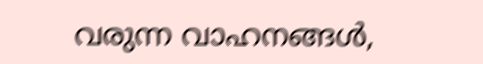വരുന്ന വാഹനങ്ങൾ,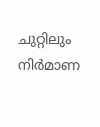ചുറ്റിലും നിർമാണ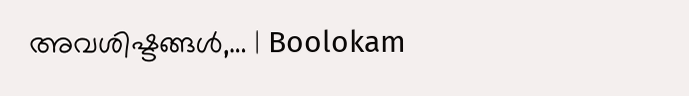അവശിഷ്ടങ്ങൾ,… | Boolokam